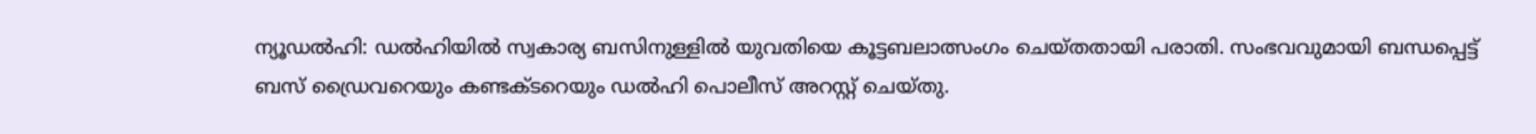ന്യൂഡൽഹി: ഡൽഹിയിൽ സ്വകാര്യ ബസിനുള്ളിൽ യുവതിയെ കൂട്ടബലാത്സംഗം ചെയ്തതായി പരാതി. സംഭവവുമായി ബന്ധപ്പെട്ട് ബസ് ഡ്രൈവറെയും കണ്ടക്ടറെയും ഡൽഹി പൊലീസ് അറസ്റ്റ് ചെയ്തു.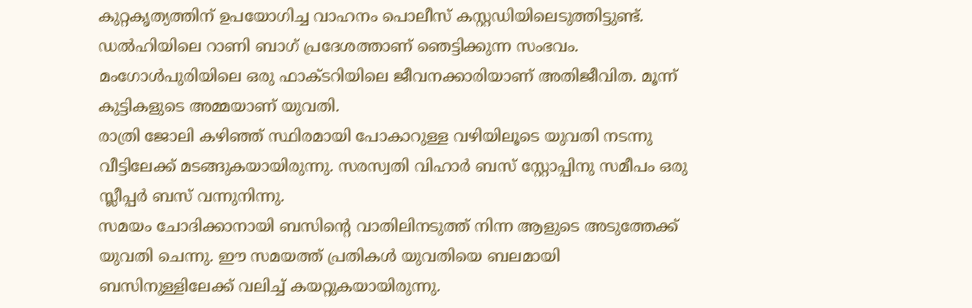കുറ്റകൃത്യത്തിന് ഉപയോഗിച്ച വാഹനം പൊലീസ് കസ്റ്റഡിയിലെടുത്തിട്ടുണ്ട്.
ഡൽഹിയിലെ റാണി ബാഗ് പ്രദേശത്താണ് ഞെട്ടിക്കുന്ന സംഭവം. മംഗോൾപുരിയിലെ ഒരു ഫാക്ടറിയിലെ ജീവനക്കാരിയാണ് അതിജീവിത. മൂന്ന് കുട്ടികളുടെ അമ്മയാണ് യുവതി.
രാത്രി ജോലി കഴിഞ്ഞ് സ്ഥിരമായി പോകാറുള്ള വഴിയിലൂടെ യുവതി നടന്നു വീട്ടിലേക്ക് മടങ്ങുകയായിരുന്നു. സരസ്വതി വിഹാർ ബസ് സ്റ്റോപ്പിനു സമീപം ഒരു സ്ലീപ്പർ ബസ് വന്നുനിന്നു.
സമയം ചോദിക്കാനായി ബസിന്റെ വാതിലിനടുത്ത് നിന്ന ആളുടെ അടുത്തേക്ക് യുവതി ചെന്നു. ഈ സമയത്ത് പ്രതികൾ യുവതിയെ ബലമായി ബസിനുള്ളിലേക്ക് വലിച്ച് കയറ്റുകയായിരുന്നു.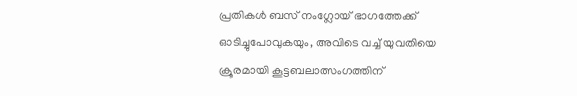പ്രതികൾ ബസ് നംഗ്ലോയ് ഭാഗത്തേക്ക് ഓടിച്ചുപോവുകയും, അവിടെ വച്ച് യുവതിയെ ക്രൂരമായി കൂട്ടബലാത്സംഗത്തിന്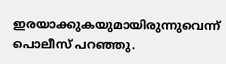ഇരയാക്കുകയുമായിരുന്നുവെന്ന് പൊലീസ് പറഞ്ഞു.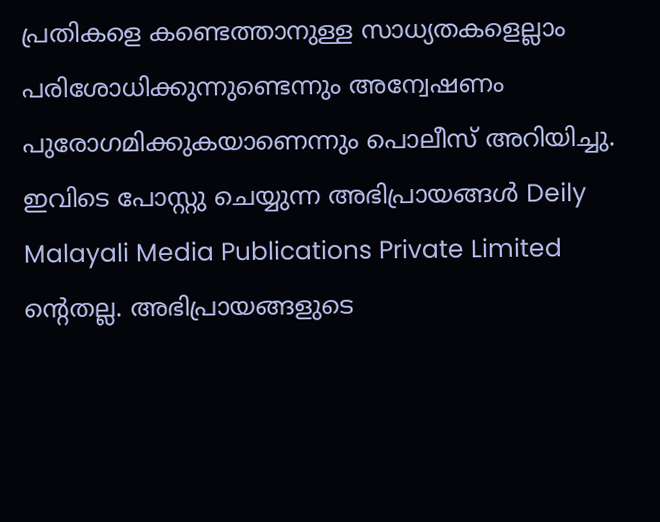പ്രതികളെ കണ്ടെത്താനുള്ള സാധ്യതകളെല്ലാം പരിശോധിക്കുന്നുണ്ടെന്നും അന്വേഷണം പുരോഗമിക്കുകയാണെന്നും പൊലീസ് അറിയിച്ചു.
ഇവിടെ പോസ്റ്റു ചെയ്യുന്ന അഭിപ്രായങ്ങൾ Deily Malayali Media Publications Private Limited ന്റെതല്ല. അഭിപ്രായങ്ങളുടെ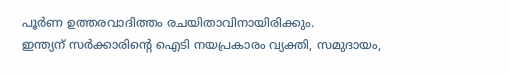പൂർണ ഉത്തരവാദിത്തം രചയിതാവിനായിരിക്കും.
ഇന്ത്യന് സർക്കാരിന്റെ ഐടി നയപ്രകാരം വ്യക്തി, സമുദായം,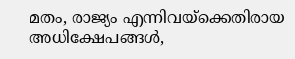മതം, രാജ്യം എന്നിവയ്ക്കെതിരായ അധിക്ഷേപങ്ങൾ,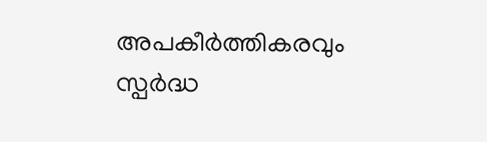അപകീർത്തികരവും സ്പർദ്ധ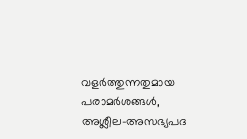വളർത്തുന്നതുമായ പരാമർശങ്ങൾ, അശ്ലീല-അസഭ്യപദ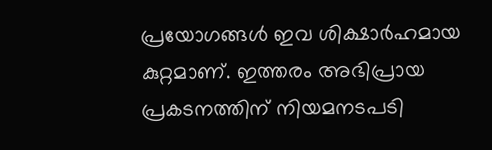പ്രയോഗങ്ങൾ ഇവ ശിക്ഷാർഹമായ കുറ്റമാണ്. ഇത്തരം അഭിപ്രായ പ്രകടനത്തിന് നിയമനടപടി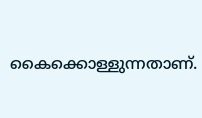കൈക്കൊള്ളുന്നതാണ്.